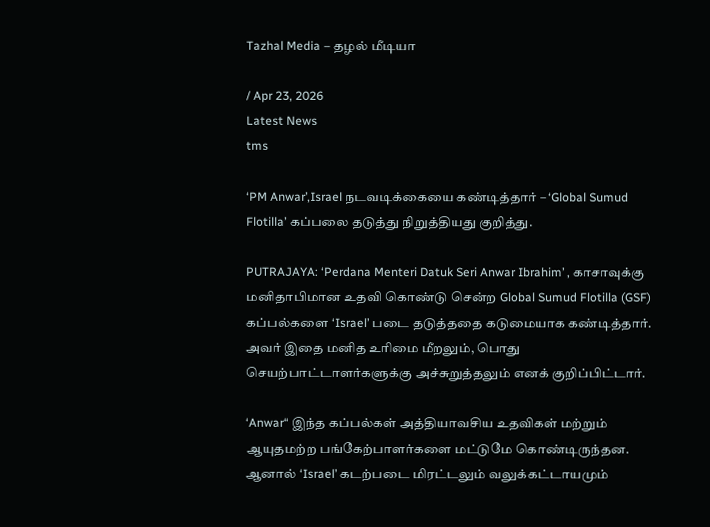Tazhal Media – தழல் மீடியா

/ Apr 23, 2026
Latest News
tms

‘PM Anwar’,Israel நடவடிக்கையை கண்டித்தார் – ‘Global Sumud Flotilla’ கப்பலை தடுத்து நிறுத்தியது குறித்து.

PUTRAJAYA: ‘Perdana Menteri Datuk Seri Anwar Ibrahim’ , காசாவுக்கு மனிதாபிமான உதவி கொண்டு சென்ற Global Sumud Flotilla (GSF) கப்பல்களை ‘Israel’ படை தடுத்ததை கடுமையாக கண்டித்தார். அவர் இதை மனித உரிமை மீறலும், பொது செயற்பாட்டாளர்களுக்கு அச்சுறுத்தலும் எனக் குறிப்பிட்டார்.

‘Anwar“ இந்த கப்பல்கள் அத்தியாவசிய உதவிகள் மற்றும் ஆயுதமற்ற பங்கேற்பாளர்களை மட்டுமே கொண்டிருந்தன. ஆனால் ‘Israel’ கடற்படை மிரட்டலும் வலுக்கட்டாயமும்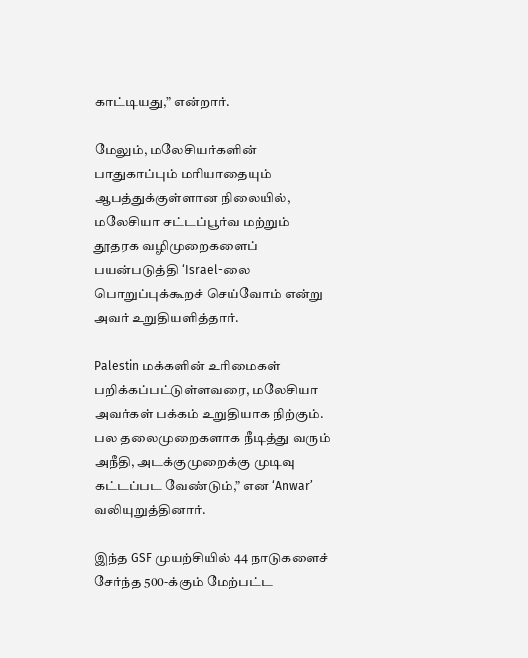காட்டியது,” என்றார்.

மேலும், மலேசியர்களின் பாதுகாப்பும் மரியாதையும் ஆபத்துக்குள்ளான நிலையில், மலேசியா சட்டப்பூர்வ மற்றும் தூதரக வழிமுறைகளைப் பயன்படுத்தி ‘Israel-லை பொறுப்புக்கூறச் செய்வோம் என்று அவர் உறுதியளித்தார்.

Palestin மக்களின் உரிமைகள் பறிக்கப்பட்டுள்ளவரை, மலேசியா அவர்கள் பக்கம் உறுதியாக நிற்கும். பல தலைமுறைகளாக நீடித்து வரும் அநீதி, அடக்குமுறைக்கு முடிவு கட்டப்பட வேண்டும்,” என ‘Anwar’ வலியுறுத்தினார்.

இந்த GSF முயற்சியில் 44 நாடுகளைச் சேர்ந்த 500-க்கும் மேற்பட்ட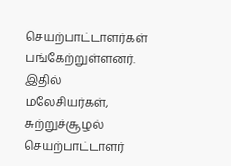செயற்பாட்டாளர்கள் பங்கேற்றுள்ளனர். இதில் மலேசியர்கள், சுற்றுச்சூழல் செயற்பாட்டாளர்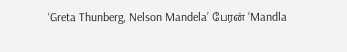‘Greta Thunberg, Nelson Mandela’ பேரன் ‘Mandla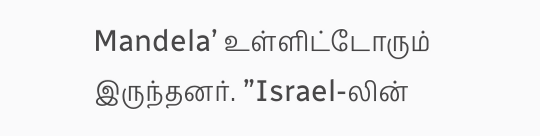Mandela’ உள்ளிட்டோரும் இருந்தனர். ”Israel-லின்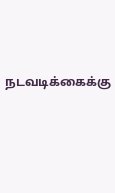நடவடிக்கைக்கு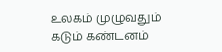உலகம் முழுவதும் கடும் கண்டனம்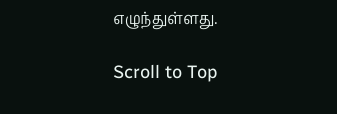எழுந்துள்ளது.

Scroll to Top